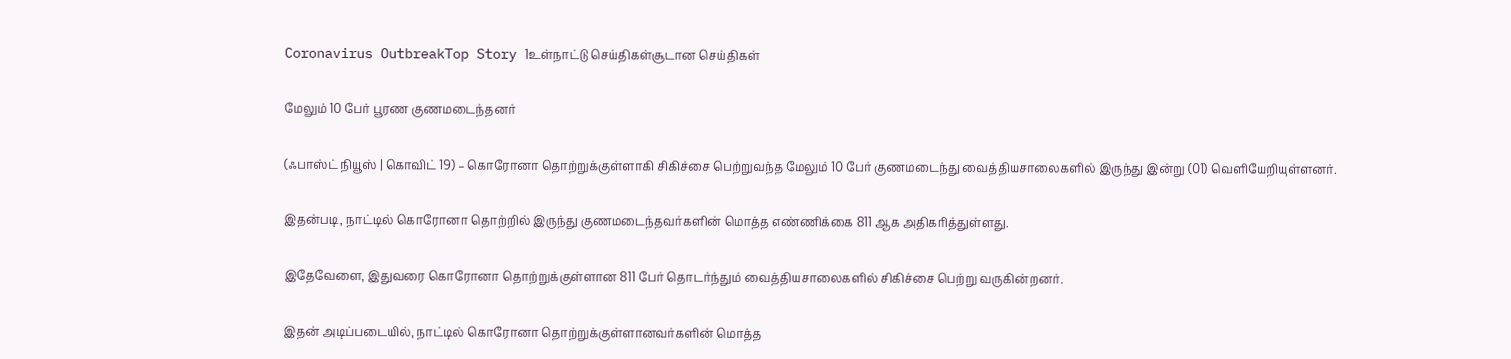Coronavirus OutbreakTop Story 1உள்நாட்டு செய்திகள்சூடான செய்திகள்

மேலும் 10 பேர் பூரண குணமடைந்தனர்

(ஃபாஸ்ட் நியூஸ் | கொவிட் 19) – கொரோனா தொற்றுக்குள்ளாகி சிகிச்சை பெற்றுவந்த மேலும் 10 பேர் குணமடைந்து வைத்தியசாலைகளில் இருந்து இன்று (01) வெளியேறியுள்ளனர்.

இதன்படி, நாட்டில் கொரோனா தொற்றில் இருந்து குணமடைந்தவர்களின் மொத்த எண்ணிக்கை 811 ஆக அதிகரித்துள்ளது.

இதேவேளை, இதுவரை கொரோனா தொற்றுக்குள்ளான 811 பேர் தொடர்ந்தும் வைத்தியசாலைகளில் சிகிச்சை பெற்று வருகின்றனர்.

இதன் அடிப்படையில், நாட்டில் கொரோனா தொற்றுக்குள்ளானவர்களின் மொத்த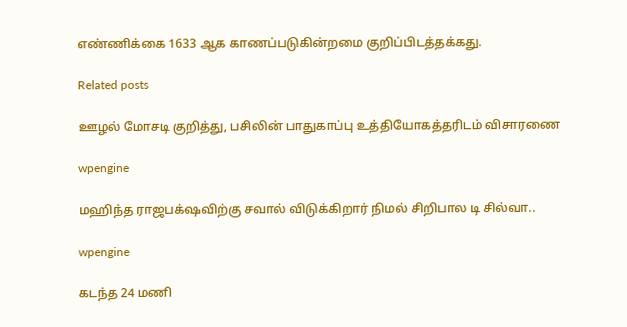எண்ணிக்கை 1633 ஆக காணப்படுகின்றமை குறிப்பிடத்தக்கது.

Related posts

ஊழல் மோசடி குறித்து, பசிலின் பாதுகாப்பு உத்தியோகத்தரிடம் விசாரணை

wpengine

மஹிந்த ராஜபக்‌ஷவிற்கு சவால் விடுக்கிறார் நிமல் சிறிபால டி சில்வா..

wpengine

கடந்த 24 மணி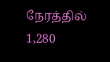நேரத்தில் 1,280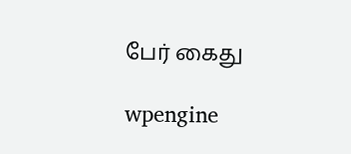பேர் கைது

wpengine